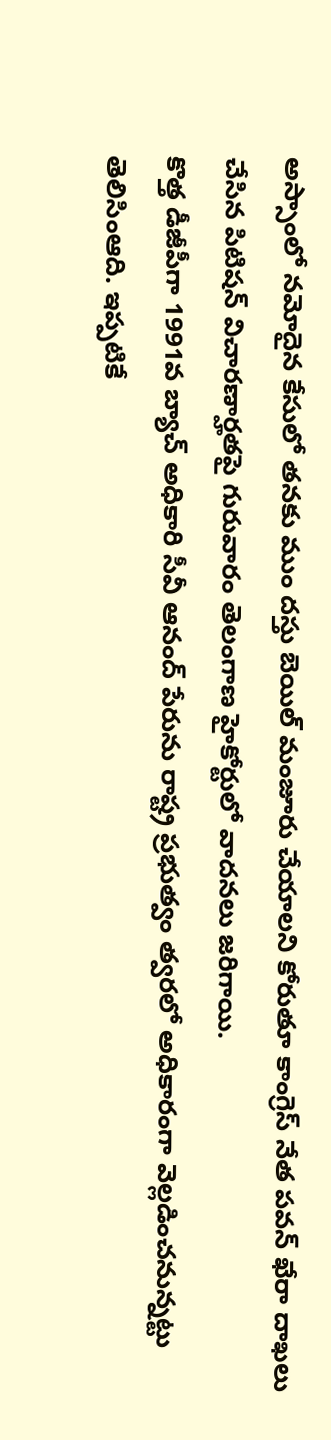అస్సాంలో నమోదైన కేసులో తనకు ముం దస్తు బెయిల్ మంజూరు చేయాలని కోరుతూ కాంగ్రెస్ నేత పవన్ ఖేరా దాఖలు చేసిన పిటిషన్ విచారణార్హతపై గురువారం తెలంగాణ హైకోర్టులో వాదనలు జరిగాయి.
కొత్త డీజీపీగా 1991వ బ్యాచ్ అధికారి సీవీ ఆనంద్ పేరును రాష్ట్ర ప్రభుత్వం త్వరలో అధికారంగా వెల్లడించనున్నట్టు తెలిసింఆది. ఇప్పటికే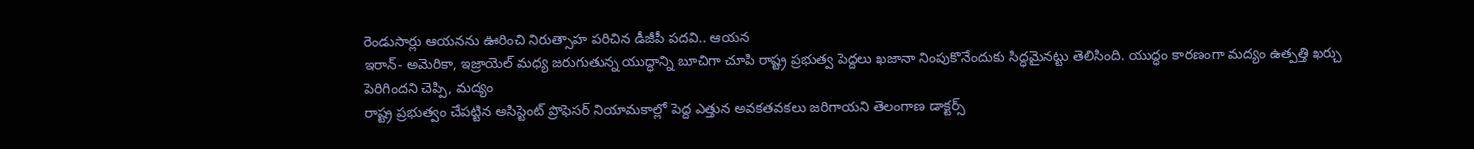రెండుసార్లు ఆయనను ఊరించి నిరుత్సాహ పరిచిన డీజీపీ పదవి.. ఆయన
ఇరాన్- అమెరికా, ఇజ్రాయెల్ మధ్య జరుగుతున్న యుద్ధాన్ని బూచిగా చూపి రాష్ట్ర ప్రభుత్వ పెద్దలు ఖజానా నింపుకొనేందుకు సిద్ధమైనట్టు తెలిసింది. యుద్ధం కారణంగా మద్యం ఉత్పత్తి ఖర్చు పెరిగిందని చెప్పి, మద్యం
రాష్ట్ర ప్రభుత్వం చేపట్టిన అసిస్టెంట్ ప్రొఫెసర్ నియామకాల్లో పెద్ద ఎత్తున అవకతవకలు జరిగాయని తెలంగాణ డాక్టర్స్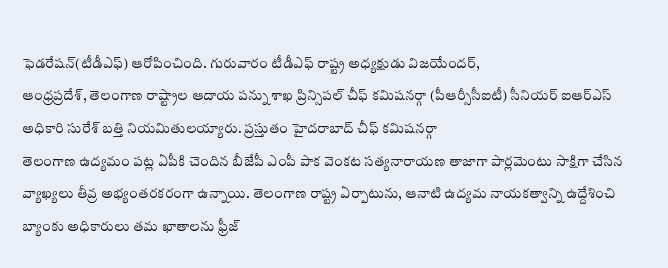ఫెడరేషన్(టీడీఎఫ్) ఆరోపించింది. గురువారం టీడీఎఫ్ రాష్ట్ర అధ్యక్షుడు విజయేందర్,
ఆంధ్రప్రదేశ్, తెలంగాణ రాష్ట్రాల ఆదాయ పన్ను శాఖ ప్రిన్సిపల్ చీఫ్ కమిషనర్గా (పీఆర్సీసీఐటీ) సీనియర్ ఐఆర్ఎస్ అధికారి సురేశ్ బత్తి నియమితులయ్యారు. ప్రస్తుతం హైదరాబాద్ చీఫ్ కమిషనర్గా
తెలంగాణ ఉద్యమం పట్ల ఏపీకి చెందిన బీజేపీ ఎంపీ పాక వెంకట సత్యనారాయణ తాజాగా పార్లమెంటు సాక్షిగా చేసిన వ్యాఖ్యలు తీవ్ర అభ్యంతరకరంగా ఉన్నాయి. తెలంగాణ రాష్ట్ర ఏర్పాటును, ఆనాటి ఉద్యమ నాయకత్వాన్ని ఉద్దేశించి
బ్యాంకు అధికారులు తమ ఖాతాలను ఫ్రీజ్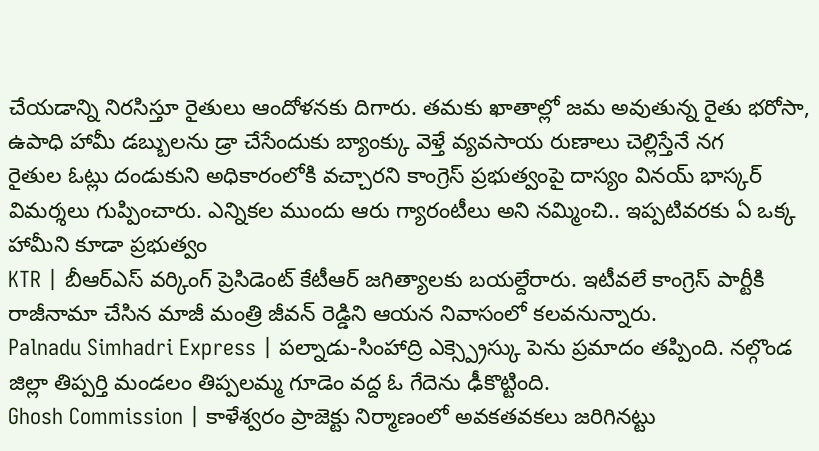చేయడాన్ని నిరసిస్తూ రైతులు ఆందోళనకు దిగారు. తమకు ఖాతాల్లో జమ అవుతున్న రైతు భరోసా, ఉపాధి హామీ డబ్బులను డ్రా చేసేందుకు బ్యాంక్కు వెళ్తే వ్యవసాయ రుణాలు చెల్లిస్తేనే నగ
రైతుల ఓట్లు దండుకుని అధికారంలోకి వచ్చారని కాంగ్రెస్ ప్రభుత్వంపై దాస్యం వినయ్ భాస్కర్ విమర్శలు గుప్పించారు. ఎన్నికల ముందు ఆరు గ్యారంటీలు అని నమ్మించి.. ఇప్పటివరకు ఏ ఒక్క హామీని కూడా ప్రభుత్వం
KTR | బీఆర్ఎస్ వర్కింగ్ ప్రెసిడెంట్ కేటీఆర్ జగిత్యాలకు బయల్దేరారు. ఇటీవలే కాంగ్రెస్ పార్టీకి రాజీనామా చేసిన మాజీ మంత్రి జీవన్ రెడ్డిని ఆయన నివాసంలో కలవనున్నారు.
Palnadu Simhadri Express | పల్నాడు-సింహాద్రి ఎక్స్ప్రెస్కు పెను ప్రమాదం తప్పింది. నల్గొండ జిల్లా తిప్పర్తి మండలం తిప్పలమ్మ గూడెం వద్ద ఓ గేదెను ఢీకొట్టింది.
Ghosh Commission | కాళేశ్వరం ప్రాజెక్టు నిర్మాణంలో అవకతవకలు జరిగినట్టు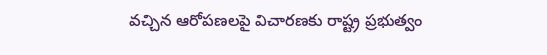వచ్చిన ఆరోపణలపై విచారణకు రాష్ట్ర ప్రభుత్వం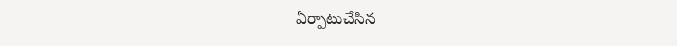ఏర్పాటుచేసిన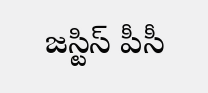జస్టిస్ పీసీ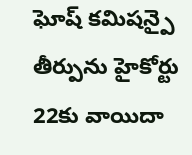ఘోష్ కమిషన్పై తీర్పును హైకోర్టు 22కు వాయిదా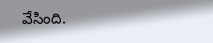వేసింది.